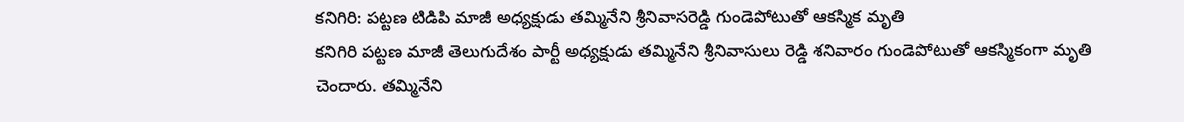కనిగిరి: పట్టణ టిడిపి మాజీ అధ్యక్షుడు తమ్మినేని శ్రీనివాసరెడ్డి గుండెపోటుతో ఆకస్మిక మృతి
కనిగిరి పట్టణ మాజీ తెలుగుదేశం పార్టీ అధ్యక్షుడు తమ్మినేని శ్రీనివాసులు రెడ్డి శనివారం గుండెపోటుతో ఆకస్మికంగా మృతి చెందారు. తమ్మినేని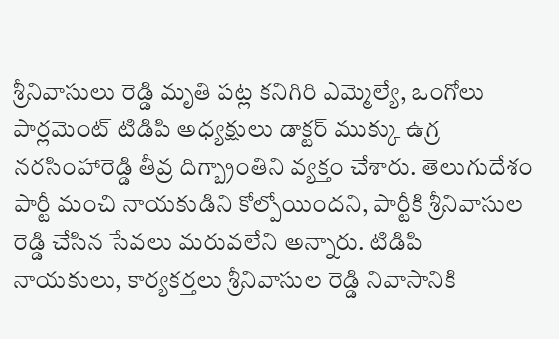శ్రీనివాసులు రెడ్డి మృతి పట్ల కనిగిరి ఎమ్మెల్యే, ఒంగోలు పార్లమెంట్ టిడిపి అధ్యక్షులు డాక్టర్ ముక్కు ఉగ్ర నరసింహారెడ్డి తీవ్ర దిగ్బ్రాంతిని వ్యక్తం చేశారు. తెలుగుదేశం పార్టీ మంచి నాయకుడిని కోల్పోయిందని, పార్టీకి శ్రీనివాసుల రెడ్డి చేసిన సేవలు మరువలేని అన్నారు. టిడిపి నాయకులు, కార్యకర్తలు శ్రీనివాసుల రెడ్డి నివాసానికి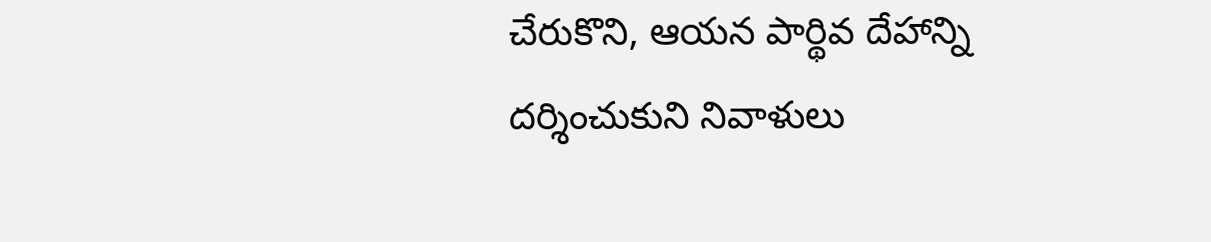చేరుకొని, ఆయన పార్థివ దేహాన్ని దర్శించుకుని నివాళులు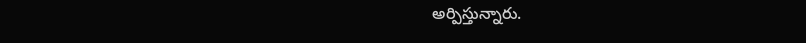అర్పిస్తున్నారు.